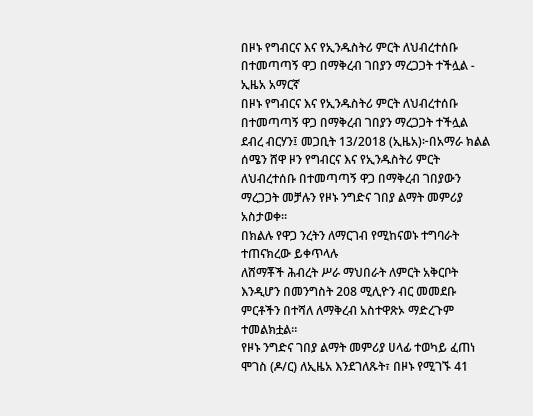በዞኑ የግብርና እና የኢንዱስትሪ ምርት ለህብረተሰቡ በተመጣጣኝ ዋጋ በማቅረብ ገበያን ማረጋጋት ተችሏል - ኢዜአ አማርኛ
በዞኑ የግብርና እና የኢንዱስትሪ ምርት ለህብረተሰቡ በተመጣጣኝ ዋጋ በማቅረብ ገበያን ማረጋጋት ተችሏል
ደብረ ብርሃን፤ መጋቢት 13/2018 (ኢዜአ)፦በአማራ ክልል ሰሜን ሸዋ ዞን የግብርና እና የኢንዱስትሪ ምርት ለህብረተሰቡ በተመጣጣኝ ዋጋ በማቅረብ ገበያውን ማረጋጋት መቻሉን የዞኑ ንግድና ገበያ ልማት መምሪያ አስታወቀ።
በክልሉ የዋጋ ንረትን ለማርገብ የሚከናወኑ ተግባራት ተጠናክረው ይቀጥላሉ
ለሸማቾች ሕብረት ሥራ ማህበራት ለምርት አቅርቦት እንዲሆን በመንግስት 208 ሚሊዮን ብር መመደቡ ምርቶችን በተሻለ ለማቅረብ አስተዋጽኦ ማድረጉም ተመልክቷል።
የዞኑ ንግድና ገበያ ልማት መምሪያ ሀላፊ ተወካይ ፈጠነ ሞገስ (ዶ/ር) ለኢዜአ እንደገለጹት፣ በዞኑ የሚገኙ 41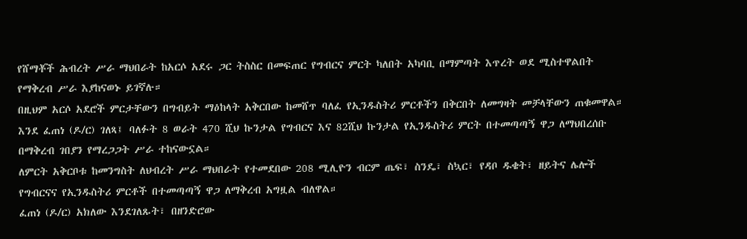የሸማቾች ሕብረት ሥራ ማህበራት ከአርሶ አደሩ ጋር ትስስር በመፍጠር የግብርና ምርት ካለበት አካባቢ በማምጣት እጥረት ወደ ሚስተዋልበት የማቅረብ ሥራ እያከናወኑ ይገኛሉ።
በዚህም አርሶ አደሮች ምርታቸውን በግብይት ማዕከላት አቅርበው ከመሸጥ ባለፈ የኢንዱስትሪ ምርቶችን በቅርበት ለመግዛት መቻላቸውን ጠቁመዋል።
እንደ ፈጠነ (ዶ/ር) ገለጻ፤ ባለፉት 8 ወራት 470 ሺህ ኩንታል የግብርና እና 82ሺህ ኩንታል የኢንዱስትሪ ምርት በተመጣጣኝ ዋጋ ለማህበረሰቡ በማቅረብ ገበያን የማረጋጋት ሥራ ተከናውኗል።
ለምርት አቅርቦቱ ከመንግስት ለህብረት ሥራ ማህበራት የተመደበው 208 ሚሊዮን ብርም ጤፍ፣ ስንዴ፣ ስኳር፣ የዳቦ ዱቄት፣ ዘይትና ሌሎች የግብርናና የኢንዱስትሪ ምርቶች በተመጣጣኝ ዋጋ ለማቅረብ አግዟል ብለዋል።
ፈጠነ (ዶ/ር) አክለው እንደገለጹት፣ በዘንድሮው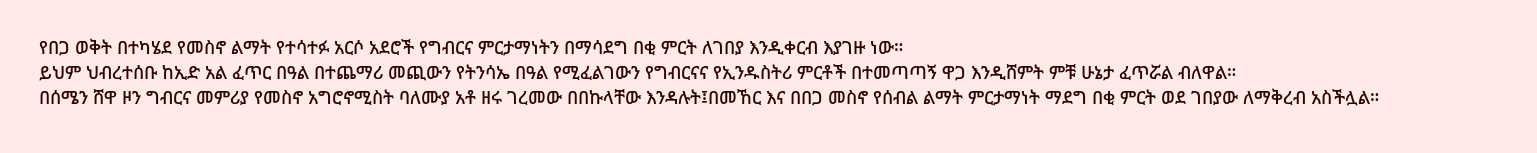የበጋ ወቅት በተካሄደ የመስኖ ልማት የተሳተፉ አርሶ አደሮች የግብርና ምርታማነትን በማሳደግ በቂ ምርት ለገበያ እንዲቀርብ እያገዙ ነው።
ይህም ህብረተሰቡ ከኢድ አል ፈጥር በዓል በተጨማሪ መጪውን የትንሳኤ በዓል የሚፈልገውን የግብርናና የኢንዱስትሪ ምርቶች በተመጣጣኝ ዋጋ እንዲሸምት ምቹ ሁኔታ ፈጥሯል ብለዋል።
በሰሜን ሸዋ ዞን ግብርና መምሪያ የመስኖ አግሮኖሚስት ባለሙያ አቶ ዘሩ ገረመው በበኩላቸው እንዳሉት፤በመኸር እና በበጋ መስኖ የሰብል ልማት ምርታማነት ማደግ በቂ ምርት ወደ ገበያው ለማቅረብ አስችሏል።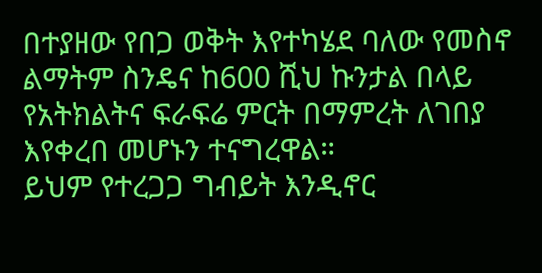በተያዘው የበጋ ወቅት እየተካሄደ ባለው የመስኖ ልማትም ስንዴና ከ600 ሺህ ኩንታል በላይ የአትክልትና ፍራፍሬ ምርት በማምረት ለገበያ እየቀረበ መሆኑን ተናግረዋል።
ይህም የተረጋጋ ግብይት እንዲኖር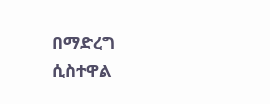በማድረግ ሲስተዋል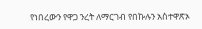የነበረውን የዋጋ ንረት ለማርገብ የበኩሉን አስተዋጽኦ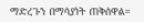ማድረጉን በማሳያነት ጠቅሰዋል።